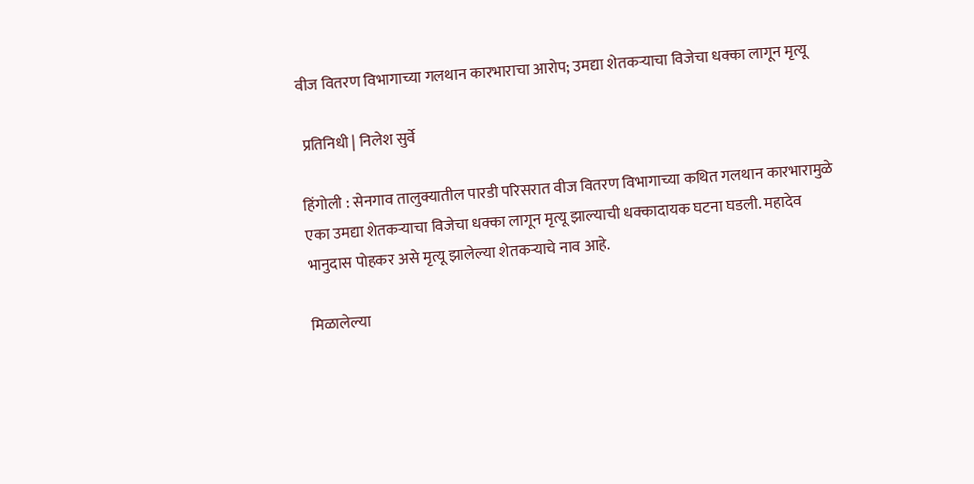वीज वितरण विभागाच्या गलथान कारभाराचा आरोप; उमद्या शेतकऱ्याचा विजेचा धक्का लागून मृत्यू

 प्रतिनिधी | निलेश सुर्वे

हिंगोली : सेनगाव तालुक्यातील पारडी परिसरात वीज वितरण विभागाच्या कथित गलथान कारभारामुळे एका उमद्या शेतकऱ्याचा विजेचा धक्का लागून मृत्यू झाल्याची धक्कादायक घटना घडली. महादेव भानुदास पोहकर असे मृत्यू झालेल्या शेतकऱ्याचे नाव आहे.

मिळालेल्या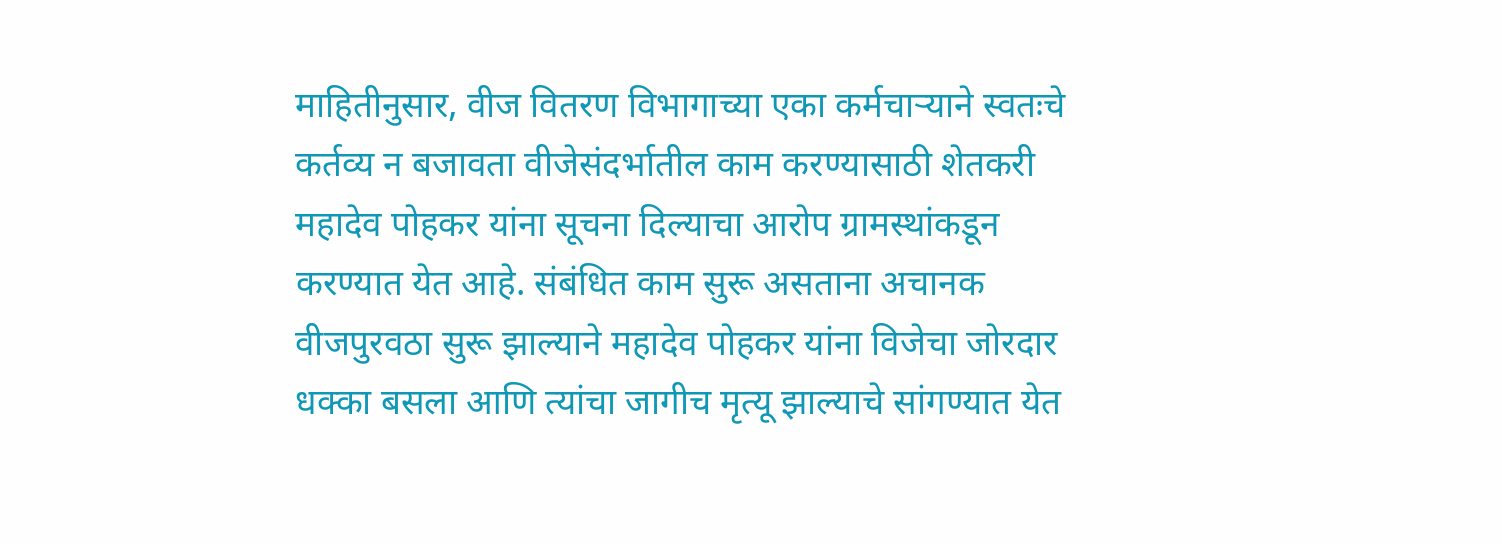माहितीनुसार, वीज वितरण विभागाच्या एका कर्मचाऱ्याने स्वतःचे कर्तव्य न बजावता वीजेसंदर्भातील काम करण्यासाठी शेतकरी महादेव पोहकर यांना सूचना दिल्याचा आरोप ग्रामस्थांकडून करण्यात येत आहे. संबंधित काम सुरू असताना अचानक वीजपुरवठा सुरू झाल्याने महादेव पोहकर यांना विजेचा जोरदार धक्का बसला आणि त्यांचा जागीच मृत्यू झाल्याचे सांगण्यात येत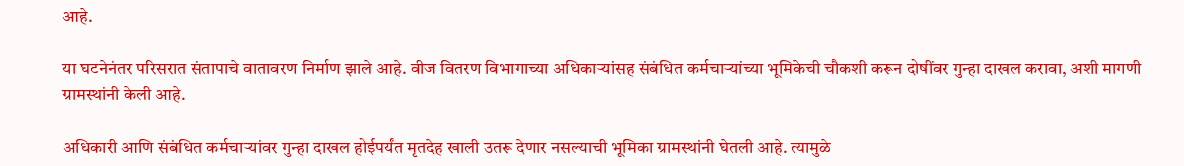आहे.

या घटनेनंतर परिसरात संतापाचे वातावरण निर्माण झाले आहे. वीज वितरण विभागाच्या अधिकाऱ्यांसह संबंधित कर्मचाऱ्यांच्या भूमिकेची चौकशी करून दोषींवर गुन्हा दाखल करावा, अशी मागणी ग्रामस्थांनी केली आहे.

अधिकारी आणि संबंधित कर्मचाऱ्यांवर गुन्हा दाखल होईपर्यंत मृतदेह खाली उतरू देणार नसल्याची भूमिका ग्रामस्थांनी घेतली आहे. त्यामुळे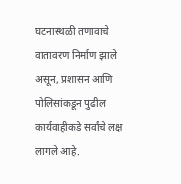घटनास्थळी तणावाचे वातावरण निर्माण झाले असून, प्रशासन आणि पोलिसांकडून पुढील कार्यवाहीकडे सर्वांचे लक्ष लागले आहे.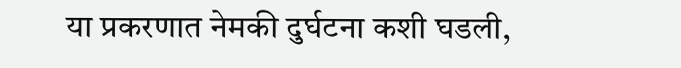या प्रकरणात नेमकी दुर्घटना कशी घडली,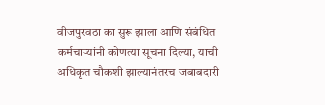वीजपुरवठा का सुरू झाला आणि संबंधित कर्मचाऱ्यांनी कोणत्या सूचना दिल्या, याची अधिकृत चौकशी झाल्यानंतरच जबाबदारी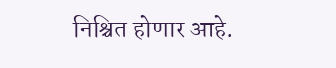निश्चित होणार आहे.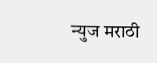न्युज मराठी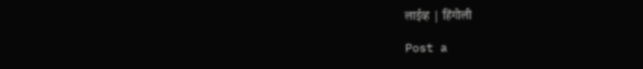लाईव्ह | हिंगोली

Post a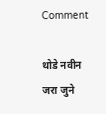Comment

थोडे नवीन जरा जुने